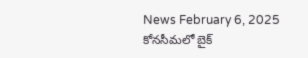News February 6, 2025
కోనసీమలో బైక్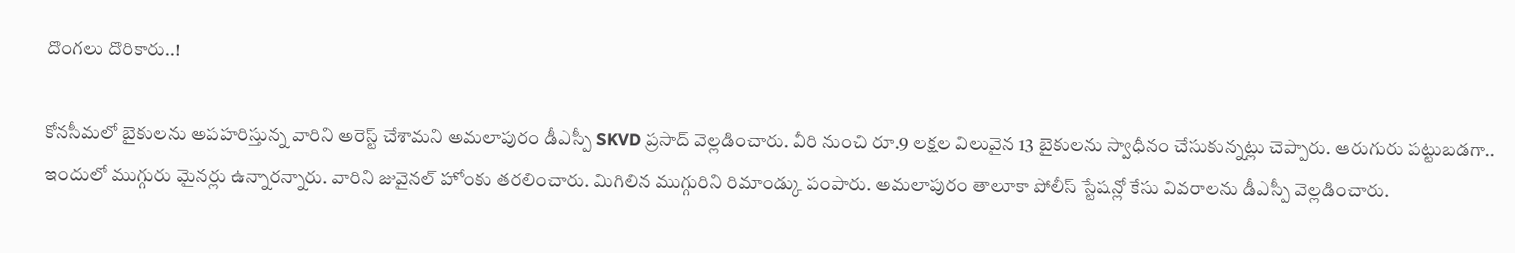దొంగలు దొరికారు..!

కోనసీమలో బైకులను అపహరిస్తున్న వారిని అరెస్ట్ చేశామని అమలాపురం డీఎస్పీ SKVD ప్రసాద్ వెల్లడించారు. వీరి నుంచి రూ.9 లక్షల విలువైన 13 బైకులను స్వాధీనం చేసుకున్నట్లు చెప్పారు. ఆరుగురు పట్టుబడగా.. ఇందులో ముగ్గురు మైనర్లు ఉన్నారన్నారు. వారిని జువైనల్ హోంకు తరలించారు. మిగిలిన ముగ్గురిని రిమాండ్కు పంపారు. అమలాపురం తాలూకా పోలీస్ స్టేషన్లో కేసు వివరాలను డీఎస్పీ వెల్లడించారు.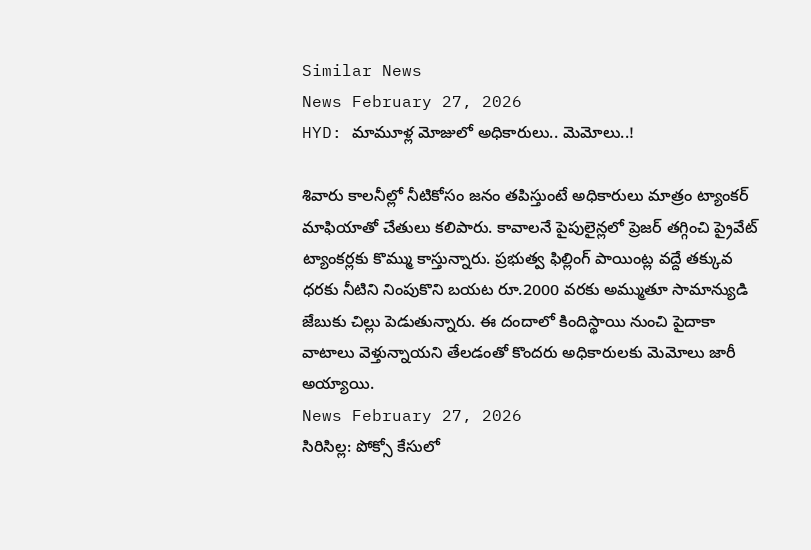Similar News
News February 27, 2026
HYD: మామూళ్ల మోజులో అధికారులు.. మెమోలు..!

శివారు కాలనీల్లో నీటికోసం జనం తపిస్తుంటే అధికారులు మాత్రం ట్యాంకర్ మాఫియాతో చేతులు కలిపారు. కావాలనే పైపులైన్లలో ప్రెజర్ తగ్గించి ప్రైవేట్ ట్యాంకర్లకు కొమ్ము కాస్తున్నారు. ప్రభుత్వ ఫిల్లింగ్ పాయింట్ల వద్దే తక్కువ ధరకు నీటిని నింపుకొని బయట రూ.2000 వరకు అమ్ముతూ సామాన్యుడి జేబుకు చిల్లు పెడుతున్నారు. ఈ దందాలో కిందిస్థాయి నుంచి పైదాకా వాటాలు వెళ్తున్నాయని తేలడంతో కొందరు అధికారులకు మెమోలు జారీ అయ్యాయి.
News February 27, 2026
సిరిసిల్ల: పోక్సో కేసులో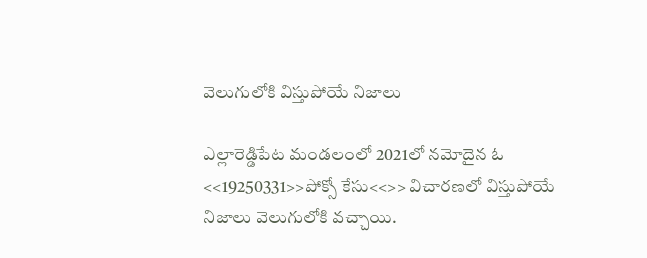వెలుగులోకి విస్తుపోయే నిజాలు

ఎల్లారెడ్డిపేట మండలంలో 2021లో నమోదైన ఓ <<19250331>>పోక్సో కేసు<<>> విచారణలో విస్తుపోయే నిజాలు వెలుగులోకి వచ్చాయి.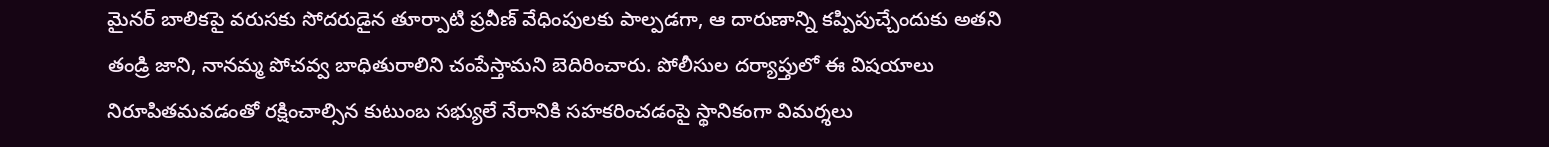మైనర్ బాలికపై వరుసకు సోదరుడైన తూర్పాటి ప్రవీణ్ వేధింపులకు పాల్పడగా, ఆ దారుణాన్ని కప్పిపుచ్చేందుకు అతని తండ్రి జాని, నానమ్మ పోచవ్వ బాధితురాలిని చంపేస్తామని బెదిరించారు. పోలీసుల దర్యాప్తులో ఈ విషయాలు నిరూపితమవడంతో రక్షించాల్సిన కుటుంబ సభ్యులే నేరానికి సహకరించడంపై స్థానికంగా విమర్శలు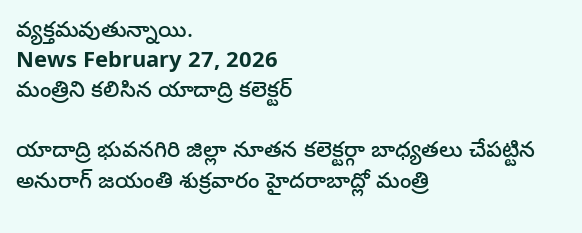వ్యక్తమవుతున్నాయి.
News February 27, 2026
మంత్రిని కలిసిన యాదాద్రి కలెక్టర్

యాదాద్రి భువనగిరి జిల్లా నూతన కలెక్టర్గా బాధ్యతలు చేపట్టిన అనురాగ్ జయంతి శుక్రవారం హైదరాబాద్లో మంత్రి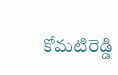కోమటిరెడ్డి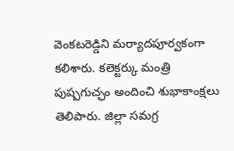వెంకటరెడ్డిని మర్యాదపూర్వకంగా కలిశారు. కలెక్టర్కు మంత్రి పుష్పగుచ్ఛం అందించి శుభాకాంక్షలు తెలిపారు. జిల్లా సమగ్ర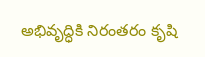అభివృద్ధికి నిరంతరం కృషి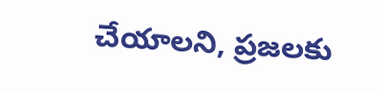చేయాలని, ప్రజలకు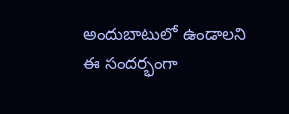అందుబాటులో ఉండాలని ఈ సందర్భంగా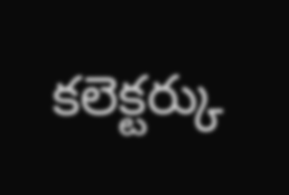కలెక్టర్కు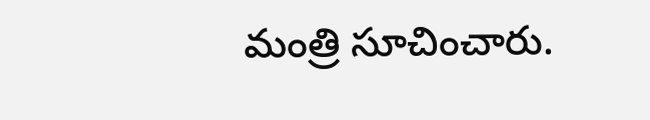మంత్రి సూచించారు.